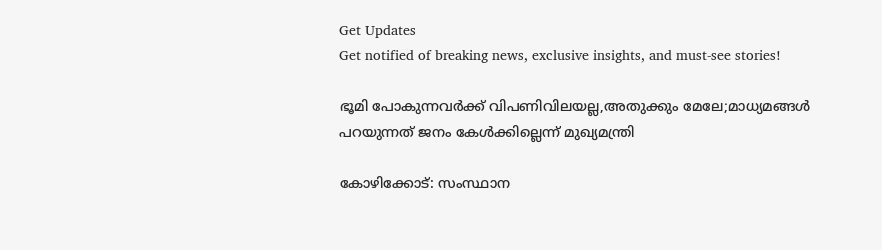Get Updates
Get notified of breaking news, exclusive insights, and must-see stories!

ഭൂമി പോകുന്നവര്‍ക്ക് വിപണിവിലയല്ല,അതുക്കും മേലേ;മാധ്യമങ്ങള്‍ പറയുന്നത് ജനം കേള്‍ക്കില്ലെന്ന് മുഖ്യമന്ത്രി

കോഴിക്കോട്: സംസ്ഥാന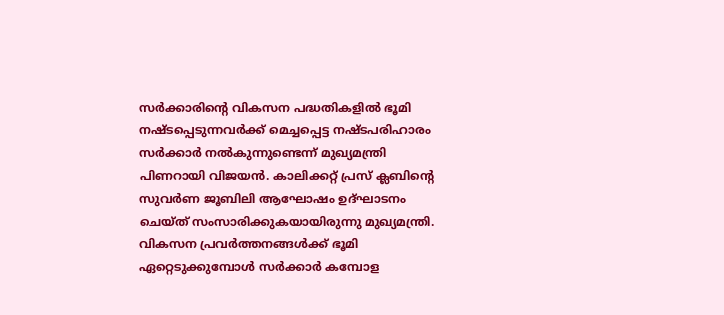സര്‍ക്കാരിന്റെ വികസന പദ്ധതികളില്‍ ഭൂമി നഷ്ടപ്പെടുന്നവര്‍ക്ക് മെച്ചപ്പെട്ട നഷ്ടപരിഹാരം സര്‍ക്കാര്‍ നല്‍കുന്നുണ്ടെന്ന് മുഖ്യമന്ത്രി പിണറായി വിജയന്‍. കാലിക്കറ്റ് പ്രസ് ക്ലബിന്റെ സുവര്‍ണ ജൂബിലി ആഘോഷം ഉദ്ഘാടനം ചെയ്ത് സംസാരിക്കുകയായിരുന്നു മുഖ്യമന്ത്രി. വികസന പ്രവര്‍ത്തനങ്ങള്‍ക്ക് ഭൂമി ഏറ്റെടുക്കുമ്പോള്‍ സര്‍ക്കാര്‍ കമ്പോള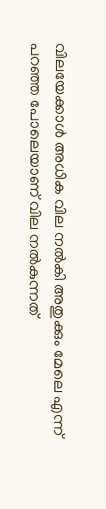വിലയേക്കാള്‍ അധിക വില നല്‍കി അതുക്കും മേലെ എന്ന് പറഞ്ഞ പോലെയാണ് വില നല്‍കുന്നത്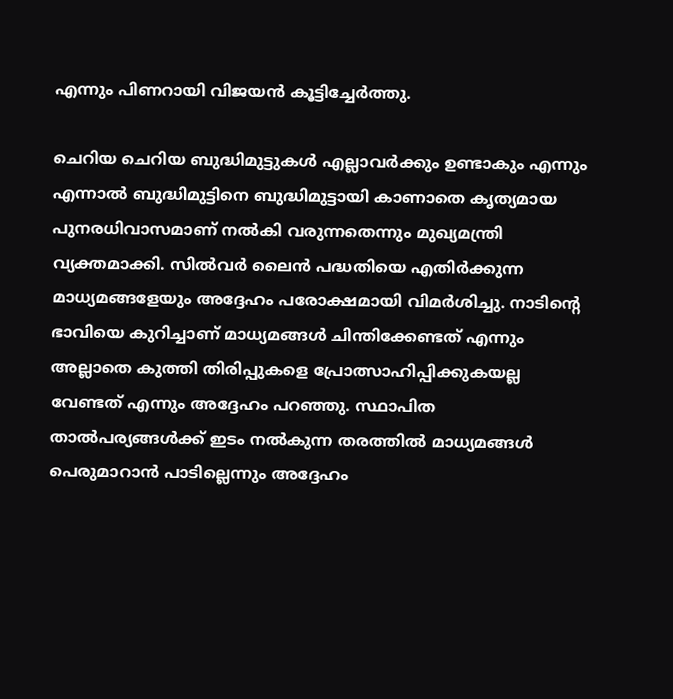എന്നും പിണറായി വിജയന്‍ കൂട്ടിച്ചേര്‍ത്തു.

ചെറിയ ചെറിയ ബുദ്ധിമുട്ടുകള്‍ എല്ലാവര്‍ക്കും ഉണ്ടാകും എന്നും എന്നാല്‍ ബുദ്ധിമുട്ടിനെ ബുദ്ധിമുട്ടായി കാണാതെ കൃത്യമായ പുനരധിവാസമാണ് നല്‍കി വരുന്നതെന്നും മുഖ്യമന്ത്രി വ്യക്തമാക്കി. സില്‍വര്‍ ലൈന്‍ പദ്ധതിയെ എതിര്‍ക്കുന്ന മാധ്യമങ്ങളേയും അദ്ദേഹം പരോക്ഷമായി വിമര്‍ശിച്ചു. നാടിന്റെ ഭാവിയെ കുറിച്ചാണ് മാധ്യമങ്ങള്‍ ചിന്തിക്കേണ്ടത് എന്നും അല്ലാതെ കുത്തി തിരിപ്പുകളെ പ്രോത്സാഹിപ്പിക്കുകയല്ല വേണ്ടത് എന്നും അദ്ദേഹം പറഞ്ഞു. സ്ഥാപിത താല്‍പര്യങ്ങള്‍ക്ക് ഇടം നല്‍കുന്ന തരത്തില്‍ മാധ്യമങ്ങള്‍ പെരുമാറാന്‍ പാടില്ലെന്നും അദ്ദേഹം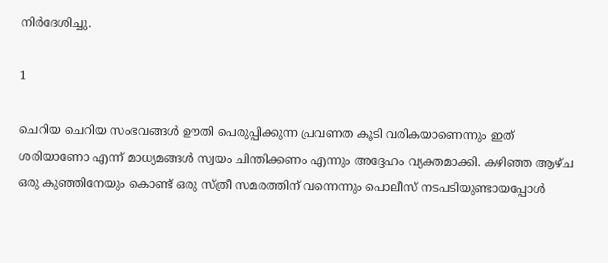നിര്‍ദേശിച്ചു.

1

ചെറിയ ചെറിയ സംഭവങ്ങള്‍ ഊതി പെരുപ്പിക്കുന്ന പ്രവണത കൂടി വരികയാണെന്നും ഇത് ശരിയാണോ എന്ന് മാധ്യമങ്ങള്‍ സ്വയം ചിന്തിക്കണം എന്നും അദ്ദേഹം വ്യക്തമാക്കി. കഴിഞ്ഞ ആഴ്ച ഒരു കുഞ്ഞിനേയും കൊണ്ട് ഒരു സ്ത്രീ സമരത്തിന് വന്നെന്നും പൊലീസ് നടപടിയുണ്ടായപ്പോള്‍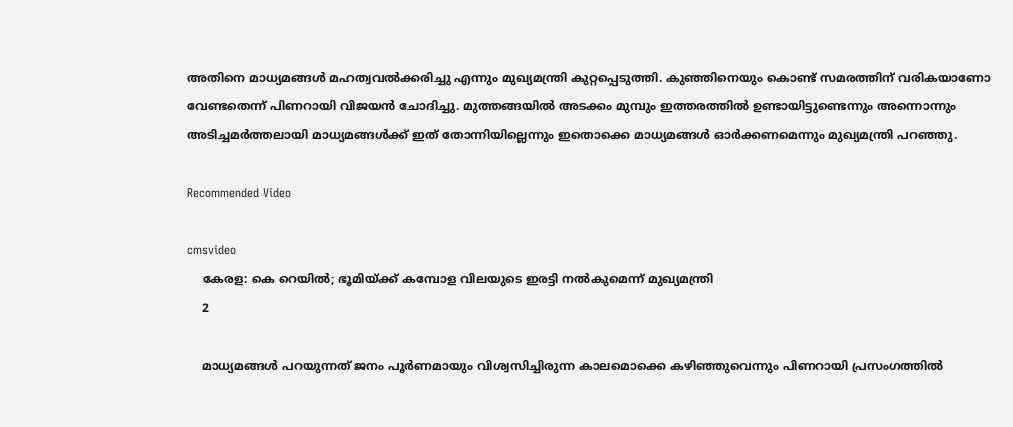അതിനെ മാധ്യമങ്ങള്‍ മഹത്വവല്‍ക്കരിച്ചു എന്നും മുഖ്യമന്ത്രി കുറ്റപ്പെടുത്തി. കുഞ്ഞിനെയും കൊണ്ട് സമരത്തിന് വരികയാണോ വേണ്ടതെന്ന് പിണറായി വിജയന്‍ ചോദിച്ചു. മുത്തങ്ങയില്‍ അടക്കം മുമ്പും ഇത്തരത്തില്‍ ഉണ്ടായിട്ടുണ്ടെന്നും അന്നൊന്നും അടിച്ചമര്‍ത്തലായി മാധ്യമങ്ങള്‍ക്ക് ഇത് തോന്നിയില്ലെന്നും ഇതൊക്കെ മാധ്യമങ്ങള്‍ ഓര്‍ക്കണമെന്നും മുഖ്യമന്ത്രി പറഞ്ഞു.

Recommended Video

cmsvideo
    കേരള: കെ റെയില്‍; ഭൂമിയ്ക്ക് കമ്പോള വിലയുടെ ഇരട്ടി നല്‍കുമെന്ന് മുഖ്യമന്ത്രി
    2

    മാധ്യമങ്ങള്‍ പറയുന്നത് ജനം പൂര്‍ണമായും വിശ്വസിച്ചിരുന്ന കാലമൊക്കെ കഴിഞ്ഞുവെന്നും പിണറായി പ്രസംഗത്തില്‍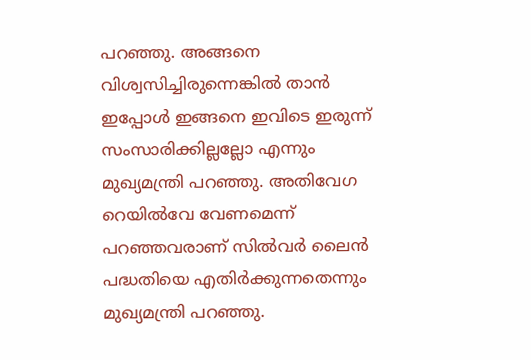പറഞ്ഞു. അങ്ങനെ വിശ്വസിച്ചിരുന്നെങ്കില്‍ താന്‍ ഇപ്പോള്‍ ഇങ്ങനെ ഇവിടെ ഇരുന്ന് സംസാരിക്കില്ലല്ലോ എന്നും മുഖ്യമന്ത്രി പറഞ്ഞു. അതിവേഗ റെയില്‍വേ വേണമെന്ന് പറഞ്ഞവരാണ് സില്‍വര്‍ ലൈന്‍ പദ്ധതിയെ എതിര്‍ക്കുന്നതെന്നും മുഖ്യമന്ത്രി പറഞ്ഞു.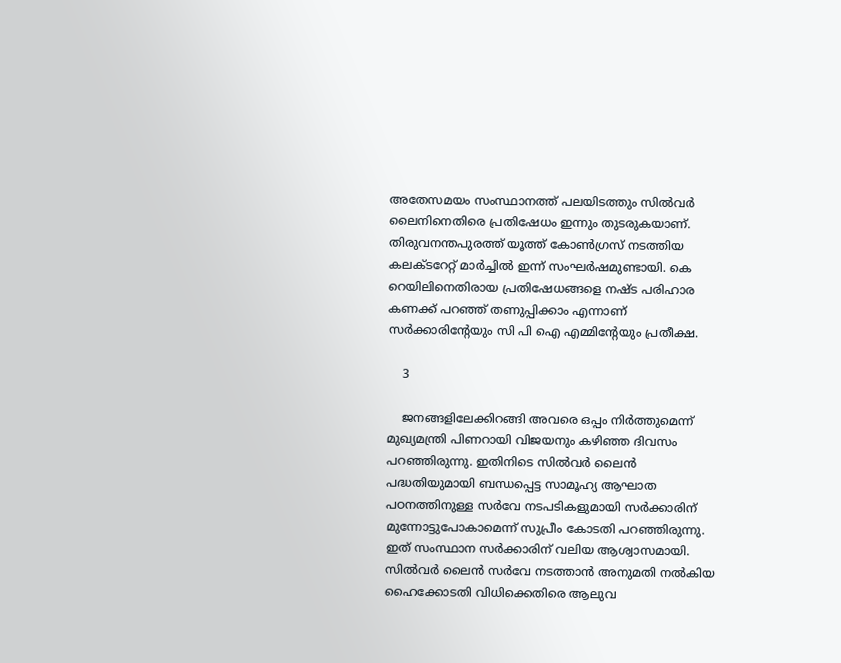അതേസമയം സംസ്ഥാനത്ത് പലയിടത്തും സില്‍വര്‍ ലൈനിനെതിരെ പ്രതിഷേധം ഇന്നും തുടരുകയാണ്. തിരുവനന്തപുരത്ത് യൂത്ത് കോണ്‍ഗ്രസ് നടത്തിയ കലക്ടറേറ്റ് മാര്‍ച്ചില്‍ ഇന്ന് സംഘര്‍ഷമുണ്ടായി. കെ റെയിലിനെതിരായ പ്രതിഷേധങ്ങളെ നഷ്ട പരിഹാര കണക്ക് പറഞ്ഞ് തണുപ്പിക്കാം എന്നാണ് സര്‍ക്കാരിന്റേയും സി പി ഐ എമ്മിന്റേയും പ്രതീക്ഷ.

    3

    ജനങ്ങളിലേക്കിറങ്ങി അവരെ ഒപ്പം നിര്‍ത്തുമെന്ന് മുഖ്യമന്ത്രി പിണറായി വിജയനും കഴിഞ്ഞ ദിവസം പറഞ്ഞിരുന്നു. ഇതിനിടെ സില്‍വര്‍ ലൈന്‍ പദ്ധതിയുമായി ബന്ധപ്പെട്ട സാമൂഹ്യ ആഘാത പഠനത്തിനുള്ള സര്‍വേ നടപടികളുമായി സര്‍ക്കാരിന് മുന്നോട്ടുപോകാമെന്ന് സുപ്രീം കോടതി പറഞ്ഞിരുന്നു. ഇത് സംസ്ഥാന സര്‍ക്കാരിന് വലിയ ആശ്വാസമായി. സില്‍വര്‍ ലൈന്‍ സര്‍വേ നടത്താന്‍ അനുമതി നല്‍കിയ ഹൈക്കോടതി വിധിക്കെതിരെ ആലുവ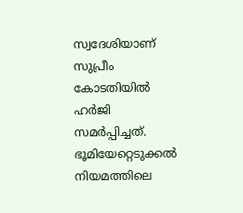സ്വദേശിയാണ് സുപ്രീം കോടതിയില്‍ ഹര്‍ജി സമര്‍പ്പിച്ചത്. ഭൂമിയേറ്റെടുക്കല്‍ നിയമത്തിലെ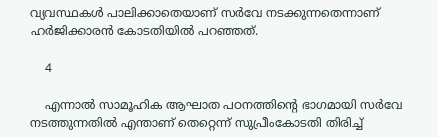വ്യവസ്ഥകള്‍ പാലിക്കാതെയാണ് സര്‍വേ നടക്കുന്നതെന്നാണ് ഹര്‍ജിക്കാരന്‍ കോടതിയില്‍ പറഞ്ഞത്.

    4

    എന്നാല്‍ സാമൂഹിക ആഘാത പഠനത്തിന്റെ ഭാഗമായി സര്‍വേ നടത്തുന്നതില്‍ എന്താണ് തെറ്റെന്ന് സുപ്രീംകോടതി തിരിച്ച്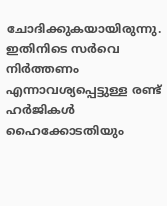ചോദിക്കുകയായിരുന്നു. ഇതിനിടെ സര്‍വെ നിര്‍ത്തണം എന്നാവശ്യപ്പെട്ടുള്ള രണ്ട് ഹര്‍ജികള്‍ ഹൈക്കോടതിയും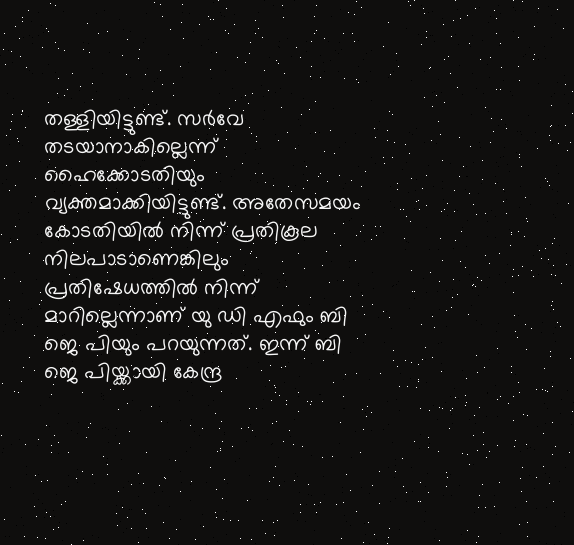തള്ളിയിട്ടുണ്ട്. സര്‍വേ തടയാനാകില്ലെന്ന് ഹൈക്കോടതിയും വ്യക്തമാക്കിയിട്ടുണ്ട്. അതേസമയം കോടതിയില്‍ നിന്ന് പ്രതികൂല നിലപാടാണെങ്കിലും പ്രതിഷേധത്തില്‍ നിന്ന് മാറില്ലെന്നാണ് യു ഡി എഫും ബി ജെ പിയും പറയുന്നത്. ഇന്ന് ബി ജെ പിയ്ക്കായി കേന്ദ്ര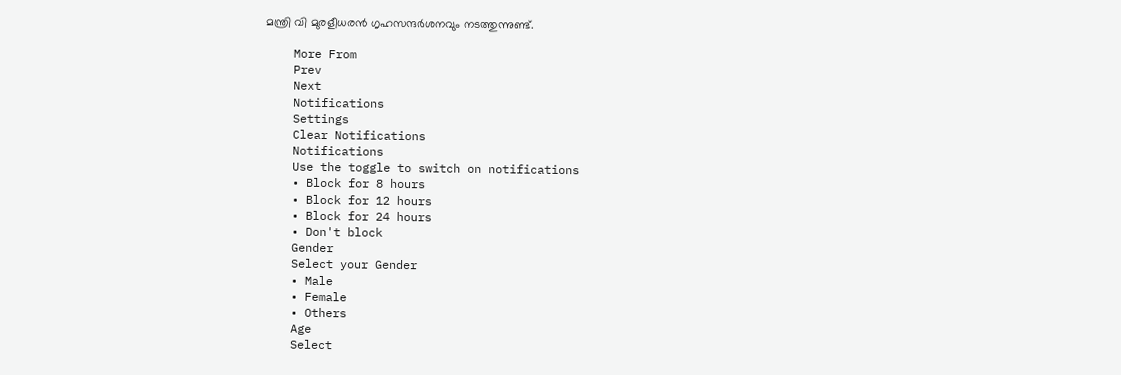മന്ത്രി വി മുരളീധരന്‍ ഗൃഹസന്ദര്‍ശനവും നടത്തുന്നുണ്ട്.

    More From
    Prev
    Next
    Notifications
    Settings
    Clear Notifications
    Notifications
    Use the toggle to switch on notifications
    • Block for 8 hours
    • Block for 12 hours
    • Block for 24 hours
    • Don't block
    Gender
    Select your Gender
    • Male
    • Female
    • Others
    Age
    Select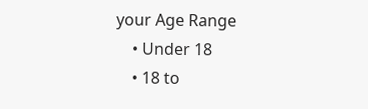your Age Range
    • Under 18
    • 18 to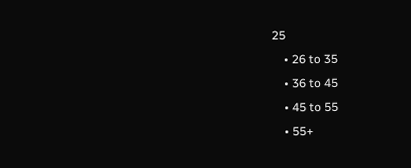25
    • 26 to 35
    • 36 to 45
    • 45 to 55
    • 55+